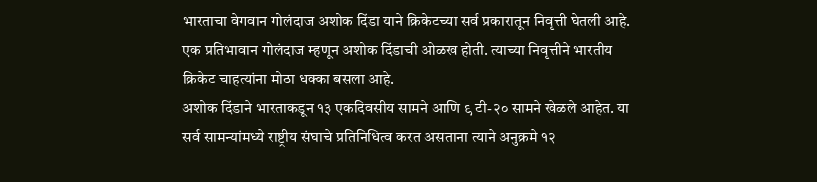भारताचा वेगवान गोलंदाज अशोक दिंडा याने क्रिकेटच्या सर्व प्रकारातून निवृत्ती घेतली आहे. एक प्रतिभावान गोलंदाज म्हणून अशोक दिंडाची ओळख होती. त्याच्या निवृत्तीने भारतीय क्रिकेट चाहत्यांना मोठा धक्का बसला आहे.
अशोक दिंडाने भारताकडून १३ एकदिवसीय सामने आणि ९ टी-२० सामने खेळले आहेत. या सर्व सामन्यांमध्ये राष्ट्रीय संघाचे प्रतिनिधित्व करत असताना त्याने अनुक्रमे १२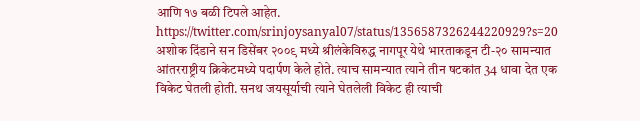आणि १७ बळी टिपले आहेत.
https://twitter.com/srinjoysanyal07/status/1356587326244220929?s=20
अशोक दिंडाने सन डिसेंबर २००९ मध्ये श्रीलंकेविरुद्ध नागपूर येथे भारताकडून टी-२० सामन्यात आंतरराष्ट्रीय क्रिकेटमध्ये पदार्पण केले होते. त्याच सामन्यात त्याने तीन षटकांत 34 धावा देत एक विकेट घेतली होती. सनथ जयसूर्याची त्याने घेतलेली विकेट ही त्याची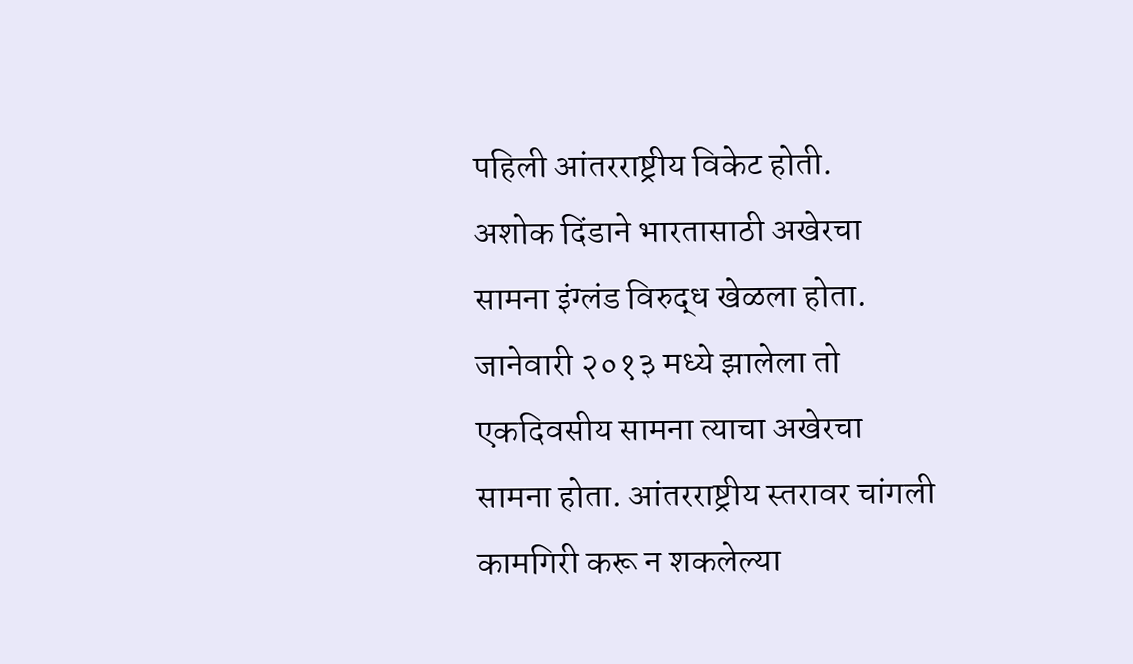पहिली आंतरराष्ट्रीय विकेट होती.
अशोक दिंडाने भारतासाठी अखेरचा सामना इंग्लंड विरुद्ध खेळला होता. जानेवारी २०१३ मध्ये झालेला तो एकदिवसीय सामना त्याचा अखेरचा सामना होता. आंतरराष्ट्रीय स्तरावर चांगली कामगिरी करू न शकलेल्या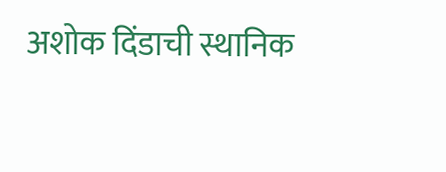अशोक दिंडाची स्थानिक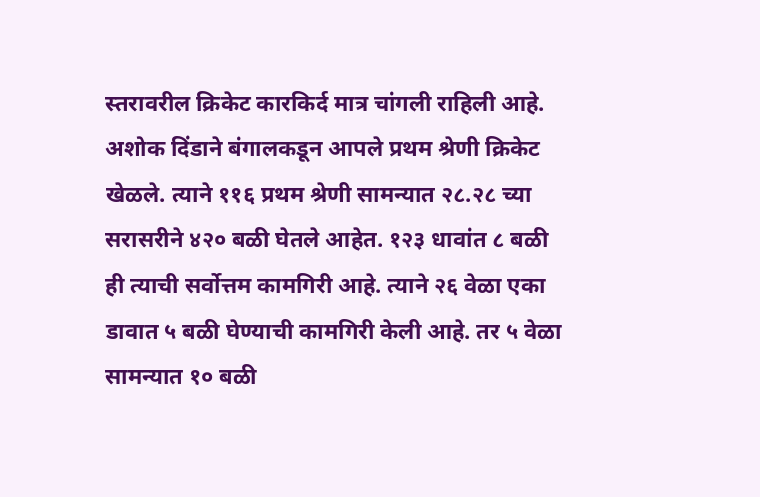स्तरावरील क्रिकेट कारकिर्द मात्र चांगली राहिली आहे.
अशोक दिंडाने बंगालकडून आपले प्रथम श्रेणी क्रिकेट खेळले. त्याने ११६ प्रथम श्रेणी सामन्यात २८.२८ च्या सरासरीने ४२० बळी घेतले आहेत. १२३ धावांत ८ बळी ही त्याची सर्वोत्तम कामगिरी आहे. त्याने २६ वेळा एका डावात ५ बळी घेण्याची कामगिरी केली आहे. तर ५ वेळा सामन्यात १० बळी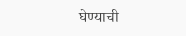घेण्याची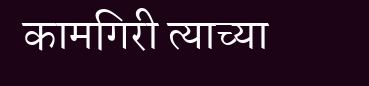कामगिरी त्याच्या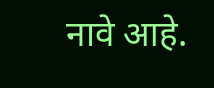नावे आहे.